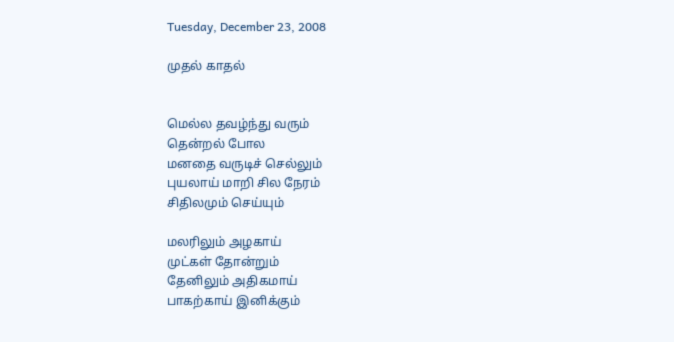Tuesday, December 23, 2008

முதல் காதல்


மெல்ல தவழ்ந்து வரும்
தென்றல் போல
மனதை வருடிச் செல்லும்
புயலாய் மாறி சில நேரம்
சிதிலமும் செய்யும்

மலரிலும் அழகாய்
முட்கள் தோன்றும்
தேனிலும் அதிகமாய்
பாகற்காய் இனிக்கும்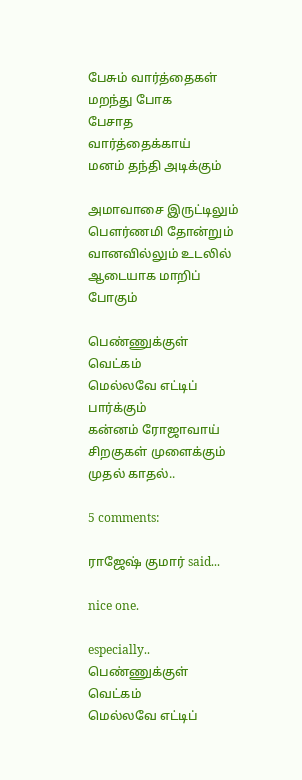பேசும் வார்த்தைகள்
மறந்து போக
பேசாத வார்த்தைக்காய்
மனம் தந்தி அடிக்கும்

அமாவாசை இருட்டிலும்
பௌர்ணமி தோன்றும்
வானவில்லும் உடலில்
ஆடையாக மாறிப் போகும்

பெண்ணுக்குள் வெட்கம்
மெல்லவே எட்டிப் பார்க்கும்
கன்னம் ரோஜாவாய்
சிறகுகள் முளைக்கும் முதல் காதல்..

5 comments:

ராஜேஷ் குமார் said...

nice one.

especially..
பெண்ணுக்குள் வெட்கம்
மெல்லவே எட்டிப்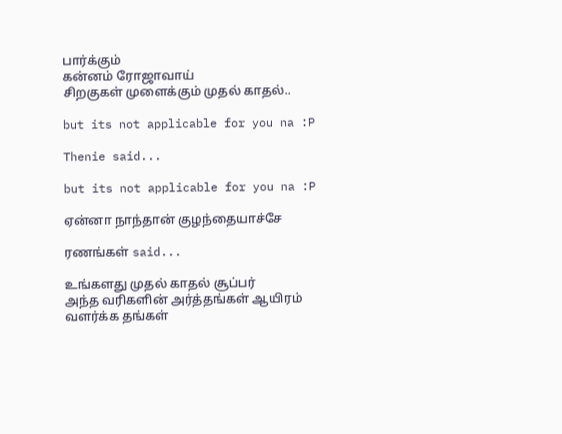பார்க்கும்
கன்னம் ரோஜாவாய்
சிறகுகள் முளைக்கும் முதல் காதல்..

but its not applicable for you na :P

Thenie said...

but its not applicable for you na :P

ஏன்னா நாந்தான் குழந்தையாச்சே

ரணங்கள் said...

உங்களது முதல் காதல் சூப்பர்
அந்த வரிகளின் அர்த்தங்கள் ஆயிரம்
வளர்க்க தங்கள்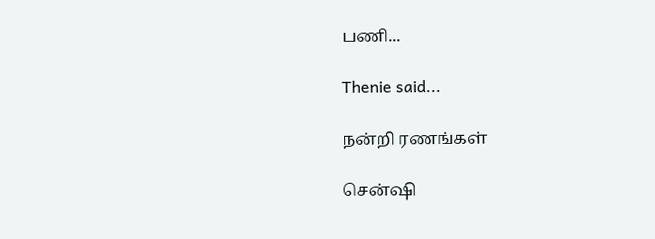பணி...

Thenie said...

நன்றி ரணங்கள்

சென்ஷி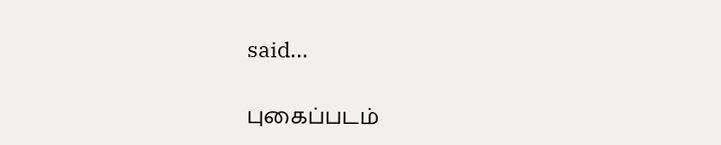said...

புகைப்படம்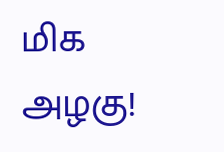மிக அழகு!